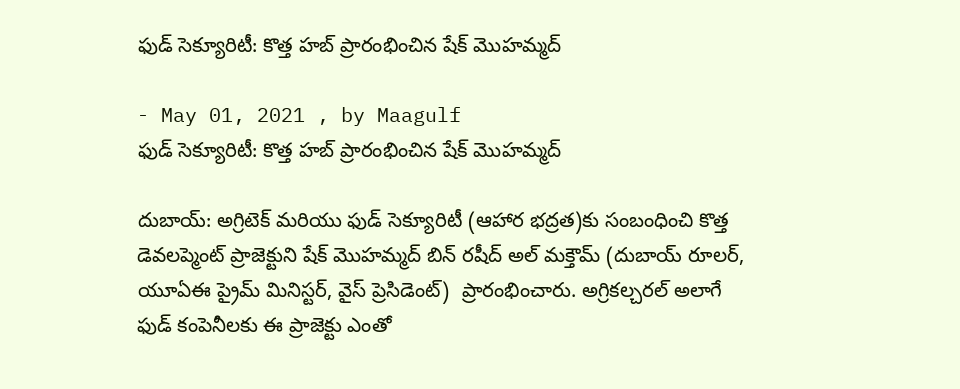ఫుడ్ సెక్యూరిటీ: కొత్త హబ్ ప్రారంభించిన షేక్ మొహమ్మద్

- May 01, 2021 , by Maagulf
ఫుడ్ సెక్యూరిటీ: కొత్త హబ్ ప్రారంభించిన షేక్ మొహమ్మద్

దుబాయ్: అగ్రిటెక్ మరియు ఫుడ్ సెక్యూరిటీ (ఆహార భద్రత)కు సంబంధించి కొత్త డెవలప్మెంట్ ప్రాజెక్టుని షేక్ మొహమ్మద్ బిన్ రషీద్ అల్ మక్తౌమ్ (దుబాయ్ రూలర్, యూఏఈ ప్రైమ్ మినిస్టర్, వైస్ ప్రెసిడెంట్)  ప్రారంభించారు. అగ్రికల్చరల్ అలాగే ఫుడ్ కంపెనీలకు ఈ ప్రాజెక్టు ఎంతో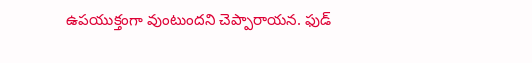ఉపయుక్తంగా వుంటుందని చెప్పారాయన. ఫుడ్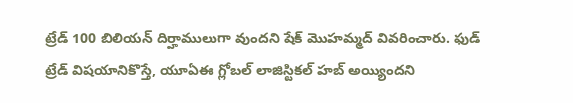ట్రేడ్ 100 బిలియన్ దిర్హాములుగా వుందని షేక్ మొహమ్మద్ వివరించారు. ఫుడ్ ట్రేడ్ విషయానికొస్తే, యూఏఈ గ్లోబల్ లాజిస్టికల్ హబ్ అయ్యిందని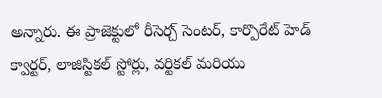అన్నారు. ఈ ప్రాజెక్టులో రీసెర్చ్ సెంటర్, కార్పొరేట్ హెడ్ క్వార్టర్, లాజిస్టికల్ స్టోర్లు, వర్టికల్ మరియు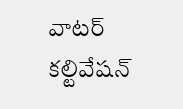వాటర్ కల్టివేషన్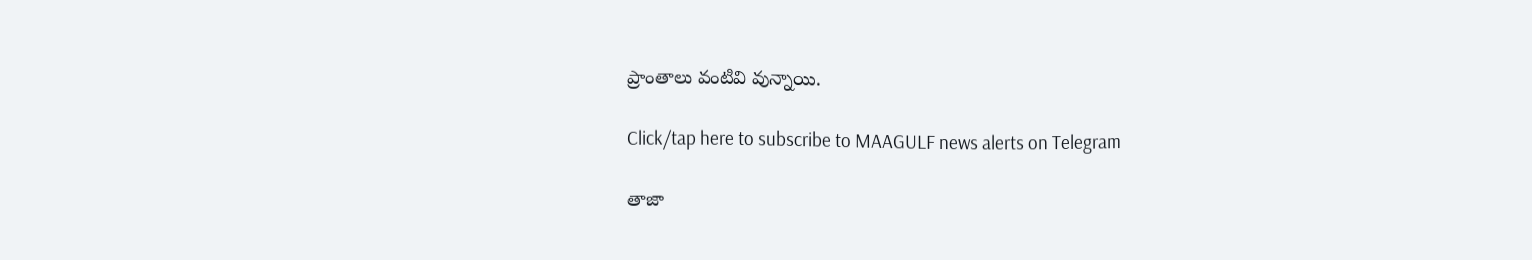ప్రాంతాలు వంటివి వున్నాయి.

Click/tap here to subscribe to MAAGULF news alerts on Telegram

తాజా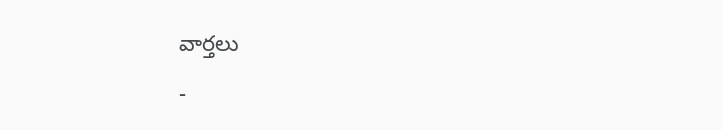వార్తలు

-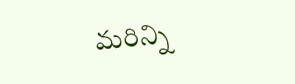మరిన్ని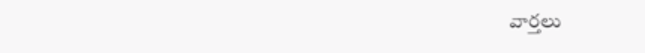వార్తలు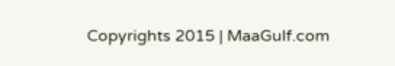Copyrights 2015 | MaaGulf.com